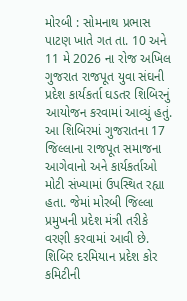મોરબી : સોમનાથ પ્રભાસ પાટણ ખાતે ગત તા. 10 અને 11 મે 2026 ના રોજ અખિલ ગુજરાત રાજપૂત યુવા સંઘની પ્રદેશ કાર્યકર્તા ઘડતર શિબિરનું આયોજન કરવામાં આવ્યું હતું. આ શિબિરમાં ગુજરાતના 17 જિલ્લાના રાજપૂત સમાજના આગેવાનો અને કાર્યકર્તાઓ મોટી સંખ્યામાં ઉપસ્થિત રહ્યા હતા. જેમાં મોરબી જિલ્લા પ્રમુખની પ્રદેશ મંત્રી તરીકે વરણી કરવામાં આવી છે.
શિબિર દરમિયાન પ્રદેશ કોર કમિટીની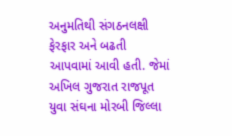અનુમતિથી સંગઠનલક્ષી ફેરફાર અને બઢતી આપવામાં આવી હતી. જેમાં અખિલ ગુજરાત રાજપૂત યુવા સંઘના મોરબી જિલ્લા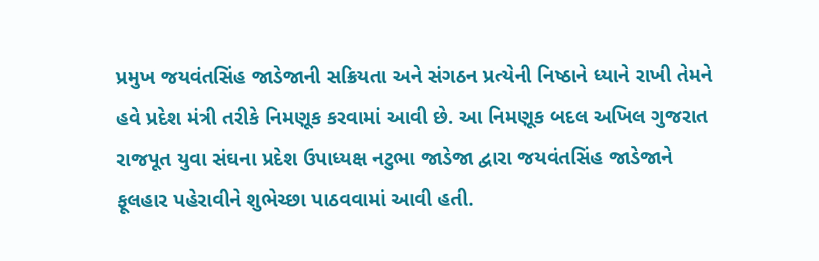પ્રમુખ જયવંતસિંહ જાડેજાની સક્રિયતા અને સંગઠન પ્રત્યેની નિષ્ઠાને ધ્યાને રાખી તેમને હવે પ્રદેશ મંત્રી તરીકે નિમણૂક કરવામાં આવી છે. આ નિમણૂક બદલ અખિલ ગુજરાત રાજપૂત યુવા સંઘના પ્રદેશ ઉપાધ્યક્ષ નટુભા જાડેજા દ્વારા જયવંતસિંહ જાડેજાને ફૂલહાર પહેરાવીને શુભેચ્છા પાઠવવામાં આવી હતી.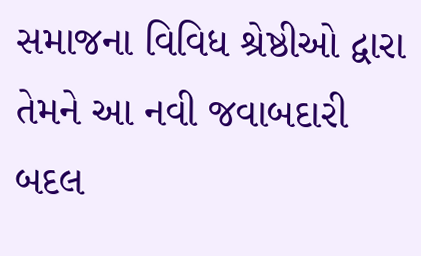સમાજના વિવિધ શ્રેષ્ઠીઓ દ્વારા તેમને આ નવી જવાબદારી બદલ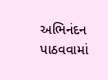અભિનંદન પાઠવવામાં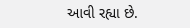આવી રહ્યા છે.